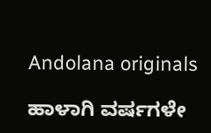Andolana originals

ಹಾಳಾಗಿ ವರ್ಷಗಳೇ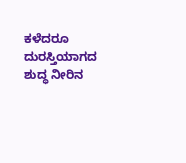ಕಳೆದರೂ ದುರಸ್ತಿಯಾಗದ ಶುದ್ಧ ನೀರಿನ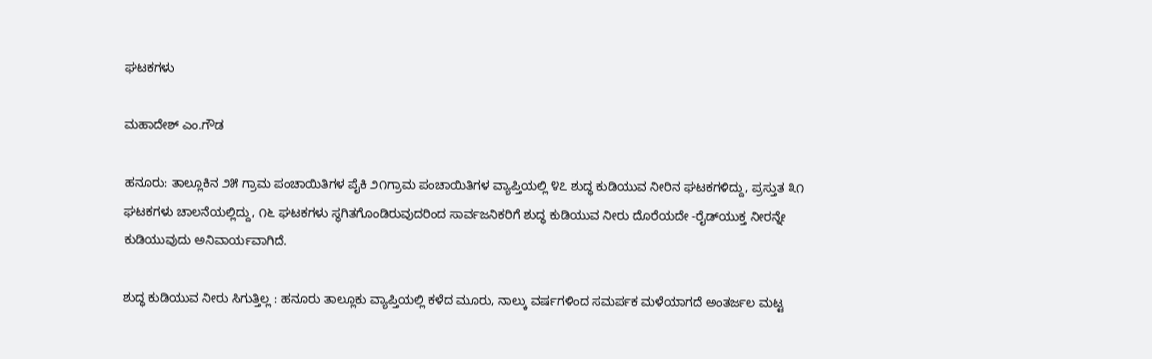ಘಟಕಗಳು

ಮಹಾದೇಶ್ ಎಂ.ಗೌಡ

ಹನೂರು: ತಾಲ್ಲೂಕಿನ ೨೫ ಗ್ರಾಮ ಪಂಚಾಯಿತಿಗಳ ಪೈಕಿ ೨೧ಗ್ರಾಮ ಪಂಚಾಯಿತಿಗಳ ವ್ಯಾಪ್ತಿಯಲ್ಲಿ ೪೭ ಶುದ್ಧ ಕುಡಿಯುವ ನೀರಿನ ಘಟಕಗಳಿದ್ದು, ಪ್ರಸ್ತುತ ೩೧ ಘಟಕಗಳು ಚಾಲನೆಯಲ್ಲಿದ್ದು, ೧೬ ಘಟಕಗಳು ಸ್ಥಗಿತಗೊಂಡಿರುವುದರಿಂದ ಸಾರ್ವಜನಿಕರಿಗೆ ಶುದ್ಧ ಕುಡಿಯುವ ನೀರು ದೊರೆಯದೇ -ರೈಡ್‌ಯುಕ್ತ ನೀರನ್ನೇ ಕುಡಿಯುವುದು ಅನಿವಾರ್ಯವಾಗಿದೆ.

ಶುದ್ಧ ಕುಡಿಯುವ ನೀರು ಸಿಗುತ್ತಿಲ್ಲ : ಹನೂರು ತಾಲ್ಲೂಕು ವ್ಯಾಪ್ತಿಯಲ್ಲಿ ಕಳೆದ ಮೂರು, ನಾಲ್ಕು ವರ್ಷಗಳಿಂದ ಸಮರ್ಪಕ ಮಳೆಯಾಗದೆ ಅಂತರ್ಜಲ ಮಟ್ಟ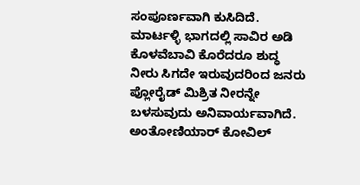ಸಂಪೂರ್ಣವಾಗಿ ಕುಸಿದಿದೆ. ಮಾರ್ಟಳ್ಳಿ ಭಾಗದಲ್ಲಿ ಸಾವಿರ ಅಡಿ ಕೊಳವೆಬಾವಿ ಕೊರೆದರೂ ಶುದ್ಧ ನೀರು ಸಿಗದೇ ಇರುವುದರಿಂದ ಜನರು ಪ್ಲೋರೈಡ್ ಮಿಶ್ರಿತ ನೀರನ್ನೇ ಬಳಸುವುದು ಅನಿವಾರ್ಯವಾಗಿದೆ. ಅಂತೋಣಿಯಾರ್ ಕೋವಿಲ್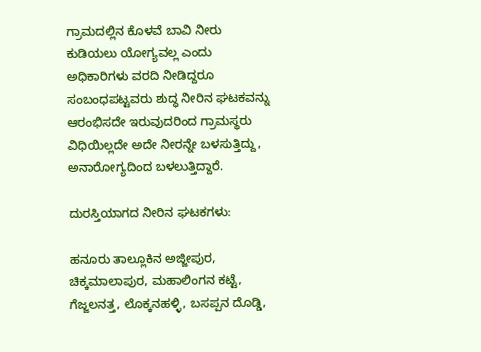ಗ್ರಾಮದಲ್ಲಿನ ಕೊಳವೆ ಬಾವಿ ನೀರು ಕುಡಿಯಲು ಯೋಗ್ಯವಲ್ಲ ಎಂದು ಅಧಿಕಾರಿಗಳು ವರದಿ ನೀಡಿದ್ದರೂ ಸಂಬಂಧಪಟ್ಟವರು ಶುದ್ಧ ನೀರಿನ ಘಟಕವನ್ನು ಆರಂಭಿಸದೇ ಇರುವುದರಿಂದ ಗ್ರಾಮಸ್ಥರು ವಿಧಿಯಿಲ್ಲದೇ ಅದೇ ನೀರನ್ನೇ ಬಳಸುತ್ತಿದ್ದು, ಅನಾರೋಗ್ಯದಿಂದ ಬಳಲುತ್ತಿದ್ದಾರೆ.

ದುರಸ್ತಿಯಾಗದ ನೀರಿನ ಘಟಕಗಳು:

ಹನೂರು ತಾಲ್ಲೂಕಿನ ಅಜ್ಜೀಪುರ, ಚಿಕ್ಕಮಾಲಾಪುರ, ಮಹಾಲಿಂಗನ ಕಟ್ಟೆ, ಗೆಜ್ಜಲನತ್ತ, ಲೊಕ್ಕನಹಳ್ಳಿ, ಬಸಪ್ಪನ ದೊಡ್ಡಿ,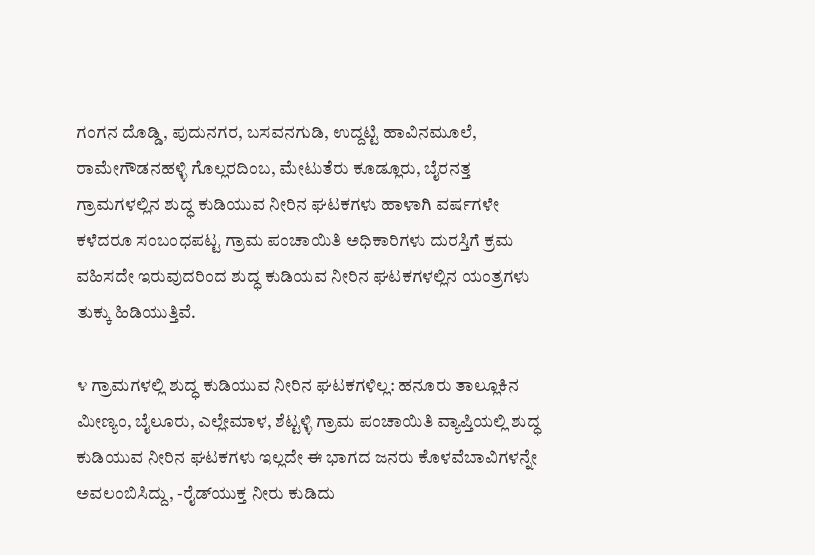ಗಂಗನ ದೊಡ್ಡಿ, ಪುದುನಗರ, ಬಸವನಗುಡಿ, ಉದ್ದಟ್ಟಿ ಹಾವಿನಮೂಲೆ, ರಾಮೇಗೌಡನಹಳ್ಳಿ ಗೊಲ್ಲರದಿಂಬ, ಮೇಟುತೆರು ಕೂಡ್ಲೂರು, ಬೈರನತ್ತ ಗ್ರಾಮಗಳಲ್ಲಿನ ಶುದ್ಧ ಕುಡಿಯುವ ನೀರಿನ ಘಟಕಗಳು ಹಾಳಾಗಿ ವರ್ಷಗಳೇ ಕಳೆದರೂ ಸಂಬಂಧಪಟ್ಟ ಗ್ರಾಮ ಪಂಚಾಯಿತಿ ಅಧಿಕಾರಿಗಳು ದುರಸ್ತಿಗೆ ಕ್ರಮ ವಹಿಸದೇ ಇರುವುದರಿಂದ ಶುದ್ಧ ಕುಡಿಯವ ನೀರಿನ ಘಟಕಗಳಲ್ಲಿನ ಯಂತ್ರಗಳು ತುಕ್ಕು ಹಿಡಿಯುತ್ತಿವೆ.

೪ ಗ್ರಾಮಗಳಲ್ಲಿ ಶುದ್ಧ ಕುಡಿಯುವ ನೀರಿನ ಘಟಕಗಳಿಲ್ಲ: ಹನೂರು ತಾಲ್ಲೂಕಿನ ಮೀಣ್ಯಂ, ಬೈಲೂರು, ಎಲ್ಲೇಮಾಳ, ಶೆಟ್ಟಳ್ಳಿ ಗ್ರಾಮ ಪಂಚಾಯಿತಿ ವ್ಯಾಪ್ತಿಯಲ್ಲಿ ಶುದ್ಧ ಕುಡಿಯುವ ನೀರಿನ ಘಟಕಗಳು ಇಲ್ಲದೇ ಈ ಭಾಗದ ಜನರು ಕೊಳವೆಬಾವಿಗಳನ್ನೇ ಅವಲಂಬಿಸಿದ್ದು, -ರೈಡ್‌ಯುಕ್ತ ನೀರು ಕುಡಿದು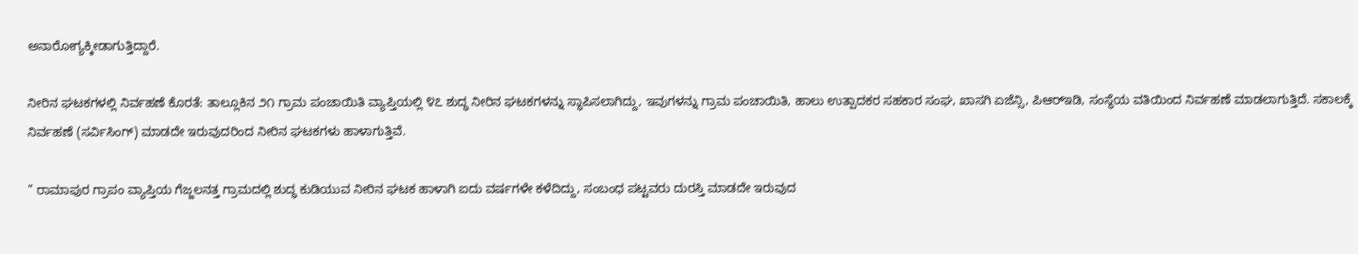ಅನಾರೋಗ್ಯಕ್ಕೀಡಾಗುತ್ತಿದ್ದಾರೆ.

ನೀರಿನ ಘಟಕಗಳಲ್ಲಿ ನಿರ್ವಹಣೆ ಕೊರತೆ: ತಾಲ್ಲೂಕಿನ ೨೧ ಗ್ರಾಮ ಪಂಚಾಯಿತಿ ವ್ಯಾಪ್ತಿಯಲ್ಲಿ ೪೭ ಶುದ್ಧ ನೀರಿನ ಘಟಕಗಳನ್ನು ಸ್ಥಾಪಿಸಲಾಗಿದ್ದು, ಇವುಗಳನ್ನು ಗ್ರಾಮ ಪಂಚಾಯಿತಿ, ಹಾಲು ಉತ್ಪಾದಕರ ಸಹಕಾರ ಸಂಘ, ಖಾಸಗಿ ಏಜೆನ್ಸಿ, ಪಿಆರ್‌ಇಡಿ, ಸಂಸ್ಥೆಯ ವತಿಯಿಂದ ನಿರ್ವಹಣೆ ಮಾಡಲಾಗುತ್ತಿದೆ. ಸಕಾಲಕ್ಕೆ ನಿರ್ವಹಣೆ (ಸರ್ವಿಸಿಂಗ್) ಮಾಡದೇ ಇರುವುದರಿಂದ ನೀರಿನ ಘಟಕಗಳು ಹಾಳಾಗುತ್ತಿವೆ.

” ರಾಮಾಪುರ ಗ್ರಾಪಂ ವ್ಯಾಪ್ತಿಯ ಗೆಜ್ಜಲನತ್ತ ಗ್ರಾಮದಲ್ಲಿ ಶುದ್ಧ ಕುಡಿಯುವ ನೀರಿನ ಘಟಕ ಹಾಳಾಗಿ ಐದು ವರ್ಷಗಳೇ ಕಳೆದಿದ್ದು, ಸಂಬಂಧ ಪಟ್ಟವರು ದುರಸ್ತಿ ಮಾಡದೇ ಇರುವುದ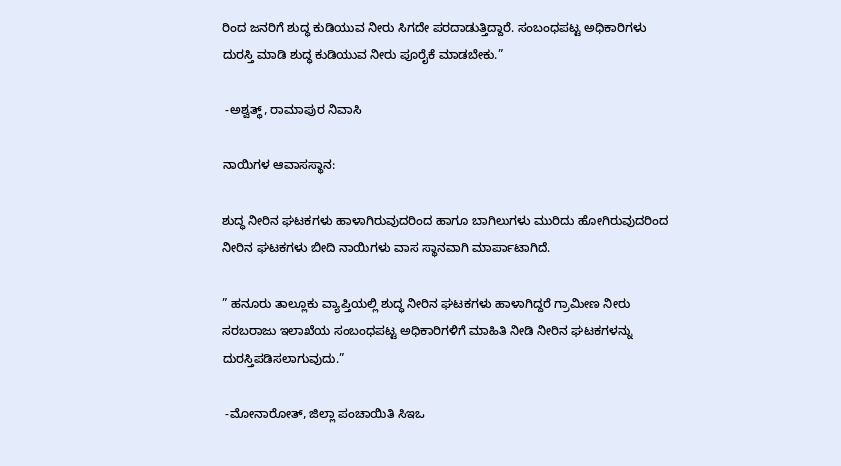ರಿಂದ ಜನರಿಗೆ ಶುದ್ಧ ಕುಡಿಯುವ ನೀರು ಸಿಗದೇ ಪರದಾಡುತ್ತಿದ್ದಾರೆ. ಸಂಬಂಧಪಟ್ಟ ಅಧಿಕಾರಿಗಳು ದುರಸ್ತಿ ಮಾಡಿ ಶುದ್ಧ ಕುಡಿಯುವ ನೀರು ಪೂರೈಕೆ ಮಾಡಬೇಕು.”

 -ಅಶ್ವತ್ಥ್, ರಾಮಾಪುರ ನಿವಾಸಿ

ನಾಯಿಗಳ ಆವಾಸಸ್ಥಾನ:

ಶುದ್ಧ ನೀರಿನ ಘಟಕಗಳು ಹಾಳಾಗಿರುವುದರಿಂದ ಹಾಗೂ ಬಾಗಿಲುಗಳು ಮುರಿದು ಹೋಗಿರುವುದರಿಂದ ನೀರಿನ ಘಟಕಗಳು ಬೀದಿ ನಾಯಿಗಳು ವಾಸ ಸ್ಥಾನವಾಗಿ ಮಾರ್ಪಾಟಾಗಿದೆ.

” ಹನೂರು ತಾಲ್ಲೂಕು ವ್ಯಾಪ್ತಿಯಲ್ಲಿ ಶುದ್ಧ ನೀರಿನ ಘಟಕಗಳು ಹಾಳಾಗಿದ್ದರೆ ಗ್ರಾಮೀಣ ನೀರು ಸರಬರಾಜು ಇಲಾಖೆಯ ಸಂಬಂಧಪಟ್ಟ ಅಧಿಕಾರಿಗಳಿಗೆ ಮಾಹಿತಿ ನೀಡಿ ನೀರಿನ ಘಟಕಗಳನ್ನು ದುರಸ್ತಿಪಡಿಸಲಾಗುವುದು.”

 -ಮೋನಾರೋತ್, ಜಿಲ್ಲಾ ಪಂಚಾಯಿತಿ ಸಿಇಒ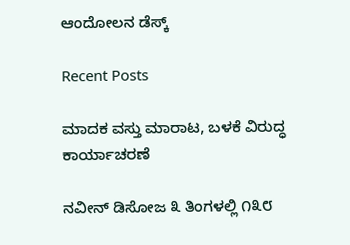ಆಂದೋಲನ ಡೆಸ್ಕ್

Recent Posts

ಮಾದಕ ವಸ್ತು ಮಾರಾಟ, ಬಳಕೆ ವಿರುದ್ಧ ಕಾರ್ಯಾಚರಣೆ

ನವೀನ್ ಡಿಸೋಜ ೩ ತಿಂಗಳಲ್ಲಿ ೧೩೮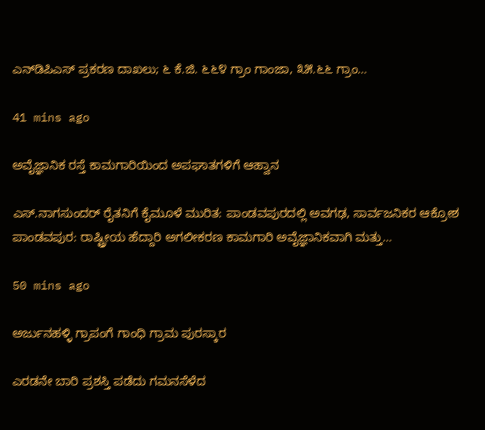ಎನ್‌ಡಿಪಿಎಸ್ ಪ್ರಕರಣ ದಾಖಲು; ೬ ಕೆ.ಜಿ. ೬೬೪ ಗ್ರಾಂ ಗಾಂಜಾ, ೩೫.೬೬ ಗ್ರಾಂ…

41 mins ago

ಅವೈಜ್ಞಾನಿಕ ರಸ್ತೆ ಕಾಮಗಾರಿಯಿಂದ ಅಪಘಾತಗಳಿಗೆ ಆಹ್ವಾನ

ಎಸ್.ನಾಗಸುಂದರ್ ರೈತನಿಗೆ ಕೈಮೂಳೆ ಮುರಿತ: ಪಾಂಡವಪುರದಲ್ಲಿ ಅವಗಢ, ಸಾರ್ವಜನಿಕರ ಆಕ್ರೋಶ ಪಾಂಡವಪುರ: ರಾಷ್ಟ್ರೀಯ ಹೆದ್ದಾರಿ ಅಗಲೀಕರಣ ಕಾಮಗಾರಿ ಅವೈಜ್ಞಾನಿಕವಾಗಿ ಮತ್ತು…

50 mins ago

ಅರ್ಜುನಹಳ್ಳಿ ಗ್ರಾಪಂಗೆ ಗಾಂಧಿ ಗ್ರಾಮ ಪುರಸ್ಕಾರ

ಎರಡನೇ ಬಾರಿ ಪ್ರಶಸ್ತಿ ಪಡೆದು ಗಮನಸೆಳೆದ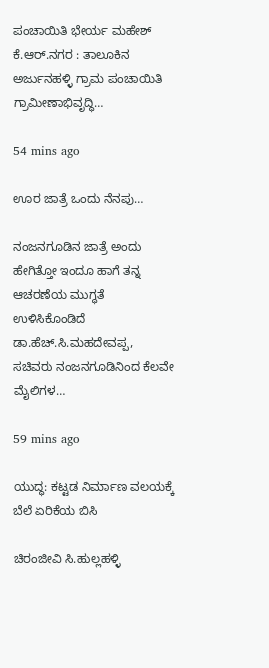ಪಂಚಾಯಿತಿ ಭೇರ್ಯ ಮಹೇಶ್ ಕೆ.ಆರ್.ನಗರ : ತಾಲೂಕಿನ ಅರ್ಜುನಹಳ್ಳಿ ಗ್ರಾಮ ಪಂಚಾಯಿತಿ ಗ್ರಾಮೀಣಾಭಿವೃದ್ಧಿ…

54 mins ago

ಊರ ಜಾತ್ರೆ ಒಂದು ನೆನಪು…

ನಂಜನಗೂಡಿನ ಜಾತ್ರೆ ಅಂದು ಹೇಗಿತ್ತೋ ಇಂದೂ ಹಾಗೆ ತನ್ನ ಆಚರಣೆಯ ಮುಗ್ಧತೆ ಉಳಿಸಿಕೊಂಡಿದೆ  ಡಾ.ಹೆಚ್.ಸಿ.ಮಹದೇವಪ್ಪ, ಸಚಿವರು ನಂಜನಗೂಡಿನಿಂದ ಕೆಲವೇ ಮೈಲಿಗಳ…

59 mins ago

ಯುದ್ಧ: ಕಟ್ಟಡ ನಿರ್ಮಾಣ ವಲಯಕ್ಕೆ ಬೆಲೆ ಏರಿಕೆಯ ಬಿಸಿ

ಚಿರಂಜೀವಿ ಸಿ.ಹುಲ್ಲಹಳ್ಳಿ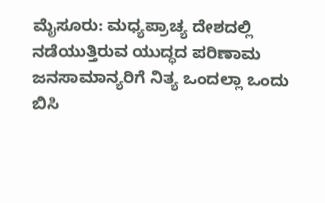ಮೈಸೂರು: ಮಧ್ಯಪ್ರಾಚ್ಯ ದೇಶದಲ್ಲಿ ನಡೆಯುತ್ತಿರುವ ಯುದ್ಧದ ಪರಿಣಾಮ ಜನಸಾಮಾನ್ಯರಿಗೆ ನಿತ್ಯ ಒಂದಲ್ಲಾ ಒಂದು ಬಿಸಿ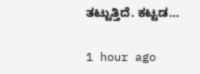ತಟ್ಟುತ್ತಿದೆ. ಕಟ್ಟಡ…

1 hour ago